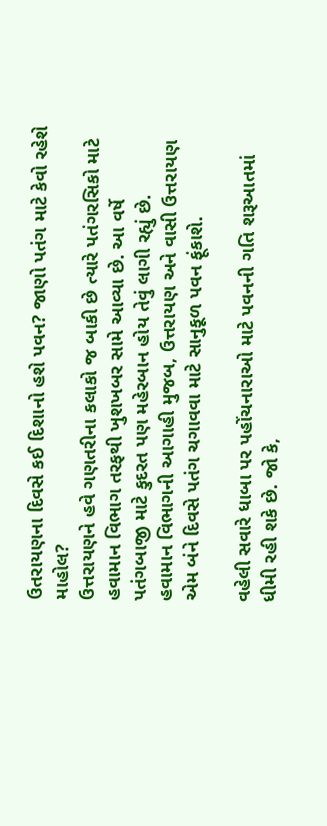ઉતરાયણના દિવસે કઈ દિશાનો હશે પવન? જાણો પતંગ માટે કેવો રહેશે માહોલ?
ઉત્તરાયણને હવે ગણતરીના કલાકો જ બાકી છે ત્યારે પતંગરસિકો માટે હવામાન વિભાગ તરફથી ખુશખબર સામે આવ્યા છે. આ વર્ષે પતંગબાજી માટે કુદરત પણ મહેરબાન હોય તેવું લાગી રહ્યું છે.
હવામાન વિભાગની આગાહી મુજબ, ઉત્તરાયણ અને વાસી ઉત્તરાયણ એમ બંને દિવસે પતંગ ચગાવવા માટે સાનુકૂળ પવન ફૂંકાશે.

વહેલી સવારે ધાબા પર પહોંચનારાઓ માટે પવનની ગતિ શરૂઆતમાં ધીમી રહી શકે છે. જો કે,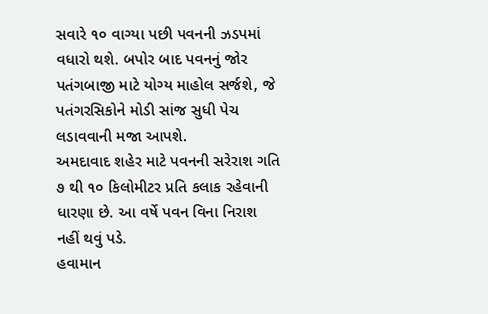સવારે ૧૦ વાગ્યા પછી પવનની ઝડપમાં વધારો થશે. બપોર બાદ પવનનું જોર પતંગબાજી માટે યોગ્ય માહોલ સર્જશે, જે પતંગરસિકોને મોડી સાંજ સુધી પેચ લડાવવાની મજા આપશે.
અમદાવાદ શહેર માટે પવનની સરેરાશ ગતિ ૭ થી ૧૦ કિલોમીટર પ્રતિ કલાક રહેવાની ધારણા છે. આ વર્ષે પવન વિના નિરાશ નહીં થવું પડે.
હવામાન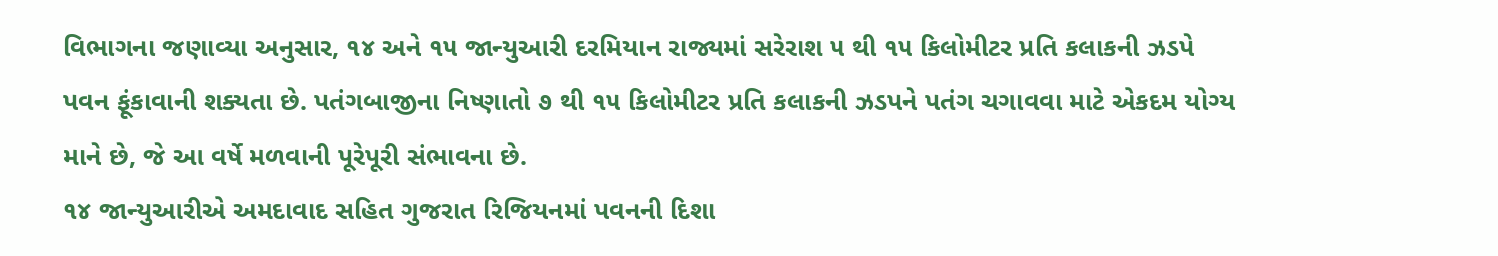વિભાગના જણાવ્યા અનુસાર, ૧૪ અને ૧૫ જાન્યુઆરી દરમિયાન રાજ્યમાં સરેરાશ ૫ થી ૧૫ કિલોમીટર પ્રતિ કલાકની ઝડપે પવન ફૂંકાવાની શક્યતા છે. પતંગબાજીના નિષ્ણાતો ૭ થી ૧૫ કિલોમીટર પ્રતિ કલાકની ઝડપને પતંગ ચગાવવા માટે એકદમ યોગ્ય માને છે, જે આ વર્ષે મળવાની પૂરેપૂરી સંભાવના છે.
૧૪ જાન્યુઆરીએ અમદાવાદ સહિત ગુજરાત રિજિયનમાં પવનની દિશા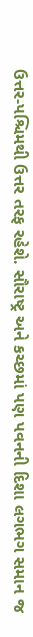ઉત્તર-પશ્ચિમથી ઉત્તર તરફ રહેશે. સૌરાષ્ટ્ર અને કચ્છમાં પણ પવનની દિશા લગભગ સમાન જ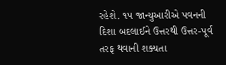રહેશે. ૧૫ જાન્યુઆરીએ પવનની દિશા બદલાઈને ઉત્તરથી ઉત્તર-પૂર્વ તરફ થવાની શક્યતા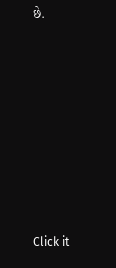છે.












Click it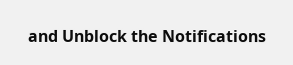and Unblock the Notifications